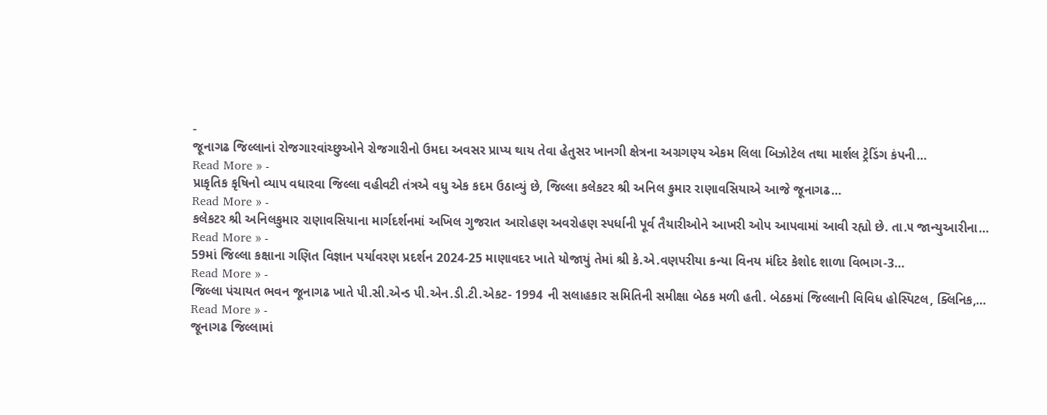-
જૂનાગઢ જિલ્લાનાં રોજગારવાંચ્છુઓને રોજગારીનો ઉમદા અવસર પ્રાપ્ય થાય તેવા હેતુસર ખાનગી ક્ષેત્રના અગ્રગણ્ય એકમ લિલા બિઝોટેલ તથા માર્શલ ટ્રેડિંગ કંપની…
Read More » -
પ્રાકૃતિક કૃષિનો વ્યાપ વધારવા જિલ્લા વહીવટી તંત્રએ વધુ એક કદમ ઉઠાવ્યું છે, જિલ્લા કલેકટર શ્રી અનિલ કુમાર રાણાવસિયાએ આજે જૂનાગઢ…
Read More » -
કલેકટર શ્રી અનિલકુમાર રાણાવસિયાના માર્ગદર્શનમાં અખિલ ગુજરાત આરોહણ અવરોહણ સ્પર્ધાની પૂર્વ તૈયારીઓને આખરી ઓપ આપવામાં આવી રહ્યો છે. તા.૫ જાન્યુઆરીના…
Read More » -
59માં જિલ્લા કક્ષાના ગણિત વિજ્ઞાન પર્યાવરણ પ્રદર્શન 2024-25 માણાવદર ખાતે યોજાયું તેમાં શ્રી કે.એ.વણપરીયા કન્યા વિનય મંદિર કેશોદ શાળા વિભાગ-3…
Read More » -
જિલ્લા પંચાયત ભવન જૂનાગઢ ખાતે પી.સી.એન્ડ પી.એન.ડી.ટી.એકટ- 1994 ની સલાહકાર સમિતિની સમીક્ષા બેઠક મળી હતી. બેઠકમાં જિલ્લાની વિવિધ હોસ્પિટલ, ક્લિનિક,…
Read More » -
જૂનાગઢ જિલ્લામાં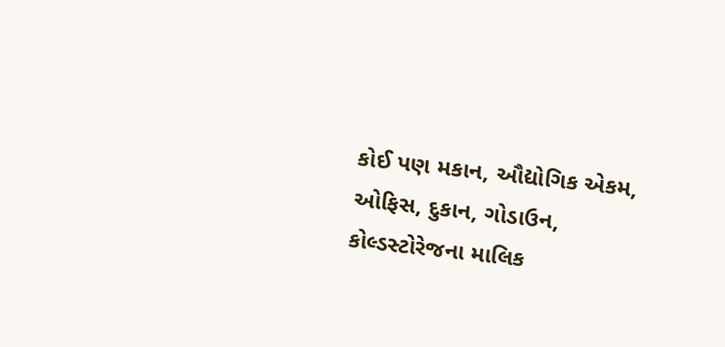કોઈ પણ મકાન, ઔદ્યોગિક એકમ, ઓફિસ, દુકાન, ગોડાઉન, કોલ્ડસ્ટોરેજના માલિક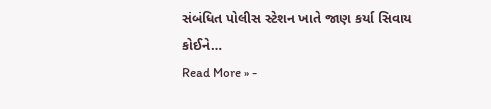સંબંધિત પોલીસ સ્ટેશન ખાતે જાણ કર્યા સિવાય કોઈને…
Read More » -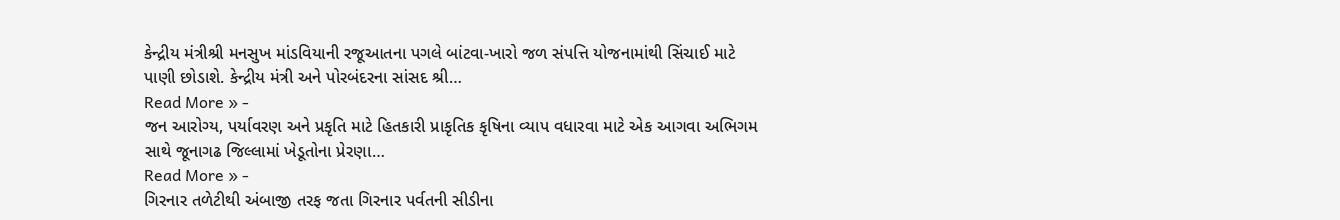કેન્દ્રીય મંત્રીશ્રી મનસુખ માંડવિયાની રજૂઆતના પગલે બાંટવા-ખારો જળ સંપત્તિ યોજનામાંથી સિંચાઈ માટે પાણી છોડાશે. કેન્દ્રીય મંત્રી અને પોરબંદરના સાંસદ શ્રી…
Read More » -
જન આરોગ્ય, પર્યાવરણ અને પ્રકૃતિ માટે હિતકારી પ્રાકૃતિક કૃષિના વ્યાપ વધારવા માટે એક આગવા અભિગમ સાથે જૂનાગઢ જિલ્લામાં ખેડૂતોના પ્રેરણા…
Read More » -
ગિરનાર તળેટીથી અંબાજી તરફ જતા ગિરનાર પર્વતની સીડીના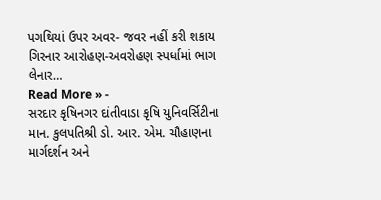પગથિયાં ઉપર અવર- જવર નહીં કરી શકાય ગિરનાર આરોહણ-અવરોહણ સ્પર્ધામાં ભાગ લેનાર…
Read More » -
સરદાર કૃષિનગર દાંતીવાડા કૃષિ યુનિવર્સિટીના માન. કુલપતિશ્રી ડો. આર. એમ. ચૌહાણના માર્ગદર્શન અને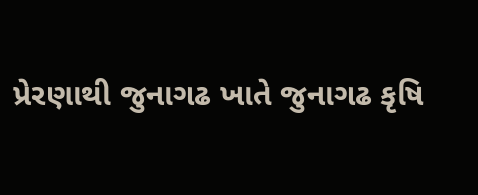પ્રેરણાથી જુનાગઢ ખાતે જુનાગઢ કૃષિ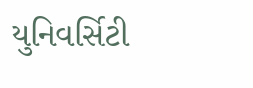યુનિવર્સિટી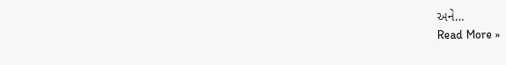અને…
Read More »